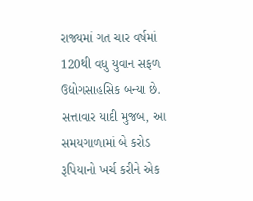રાજ્યમાં ગત ચાર વર્ષમાં 120થી વધુ યુવાન સફળ ઉદ્યોગસાહસિક બન્યા છે. સત્તાવાર યાદી મુજબ, આ સમયગાળામાં બે કરોડ રૂપિયાનો ખર્ચ કરીને એક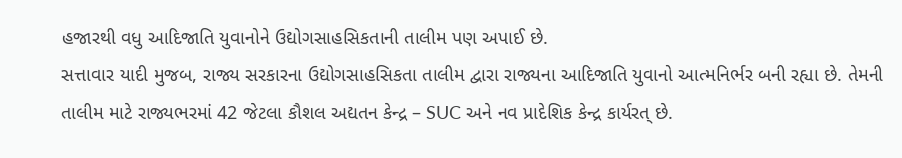હજારથી વધુ આદિજાતિ યુવાનોને ઉદ્યોગસાહસિકતાની તાલીમ પણ અપાઈ છે.
સત્તાવાર યાદી મુજબ, રાજ્ય સરકારના ઉદ્યોગસાહસિકતા તાલીમ દ્વારા રાજ્યના આદિજાતિ યુવાનો આત્મનિર્ભર બની રહ્યા છે. તેમની તાલીમ માટે રાજ્યભરમાં 42 જેટલા કૌશલ અદ્યતન કેન્દ્ર – SUC અને નવ પ્રાદેશિક કેન્દ્ર કાર્યરત્ છે.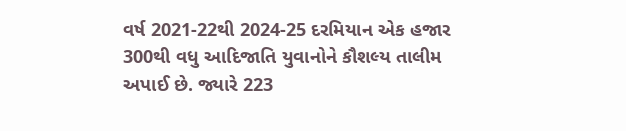વર્ષ 2021-22થી 2024-25 દરમિયાન એક હજાર 300થી વધુ આદિજાતિ યુવાનોને કૌશલ્ય તાલીમ અપાઈ છે. જ્યારે 223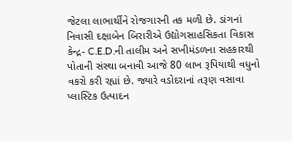જેટલા લાભાર્થીને રોજગારની તક મળી છે. ડાંગનાં નિવાસી દક્ષાબેન બિરારીએ ઉદ્યોગસાહસિકતા વિકાસ કેન્દ્ર- C.E.D.ની તાલીમ અને સખીમંડળના સહકારથી પોતાની સંસ્થા બનાવી આજે 80 લાખ રૂપિયાથી વધુનો વકરો કરી રહ્યાં છે. જ્યારે વડોદરાનાં તરૂણ વસાવા પ્લાસ્ટિક ઉત્પાદન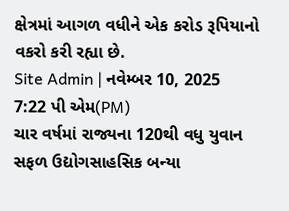ક્ષેત્રમાં આગળ વધીને એક કરોડ રૂપિયાનો વકરો કરી રહ્યા છે.
Site Admin | નવેમ્બર 10, 2025 7:22 પી એમ(PM)
ચાર વર્ષમાં રાજ્યના 120થી વધુ યુવાન સફળ ઉદ્યોગસાહસિક બન્યા